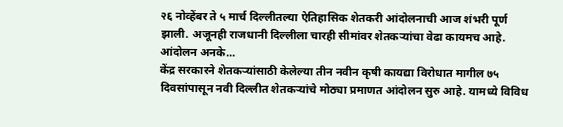२६ नोव्हेंबर ते ५ मार्च दिल्लीतल्या ऐतिहासिक शेतकरी आंदोलनाची आज शंभरी पूर्ण झाली. अजूनही राजधानी दिल्लीला चारही सीमांवर शेतकऱ्यांचा वेढा कायमच आहे. आंदोलन अनके...
केंद्र सरकारने शेतकऱ्यांसाठी केलेल्या तीन नवीन कृषी कायद्या विरोधात मागील ७५ दिवसांपासून नवी दिल्लीत शेतकऱ्यांचे मोठ्या प्रमाणत आंदोलन सुरु आहे. यामध्ये विविध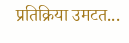प्रतिक्रिया उमटत...